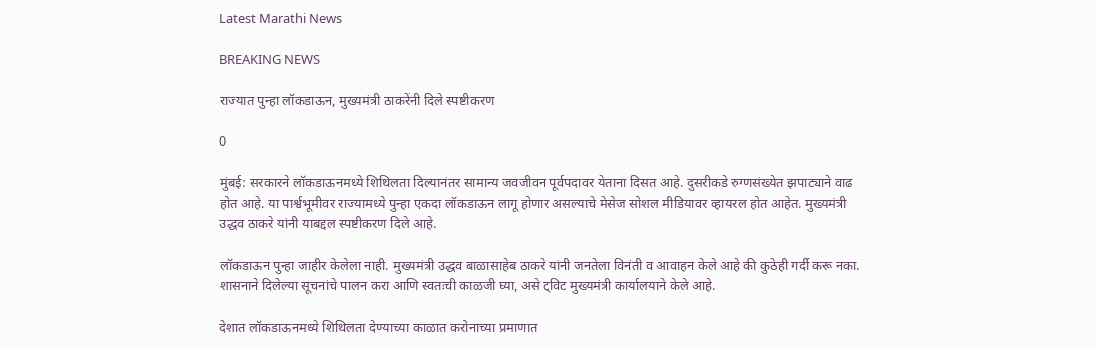Latest Marathi News

BREAKING NEWS

राज्यात पुन्हा लॉकडाऊन, मुख्यमंत्री ठाकरेंनी दिले स्पष्टीकरण

0

मुंबई: सरकारने लॉकडाऊनमध्ये शिथिलता दिल्यानंतर सामान्य जवजीवन पूर्वपदावर येताना दिसत आहे. दुसरीकडे रुग्णसंख्येत झपाट्याने वाढ होत आहे. या पार्श्वभूमीवर राज्यामध्ये पुन्हा एकदा लॉकडाऊन लागू होणार असल्याचे मेसेज सोशल मीडियावर व्हायरल होत आहेत. मुख्यमंत्री उद्धव ठाकरे यांनी याबद्दल स्पष्टीकरण दिले आहे.

लॉकडाऊन पुन्हा जाहीर केलेला नाही. मुख्यमंत्री उद्धव बाळासाहेब ठाकरे यांनी जनतेला विनंती व आवाहन केले आहे की कुठेही गर्दी करू नका. शासनाने दिलेल्या सूचनांचे पालन करा आणि स्वतःची काळजी घ्या, असे ट्विट मुख्यमंत्री कार्यालयाने केले आहे.

देशात लॉकडाऊनमध्ये शिथिलता देण्याच्या काळात करोनाच्या प्रमाणात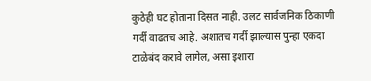कुठेही घट होताना दिसत नाही. उलट सार्वजनिक ठिकाणी गर्दी वाढतच आहे. अशातच गर्दी झाल्यास पुन्हा एकदा टाळेबंद करावे लागेल, असा इशारा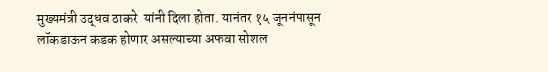मुख्यमंत्री उद्धव ठाकरे  यांनी दिला होता. यानंतर १५ जूननंपासून लॉकडाऊन कडक होणार असल्याच्या अफवा सोशल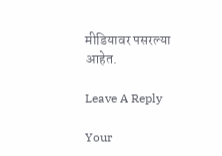मीडियावर पसरल्या आहेत.

Leave A Reply

Your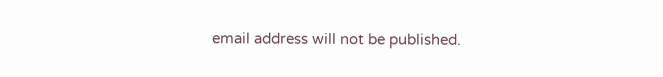email address will not be published.